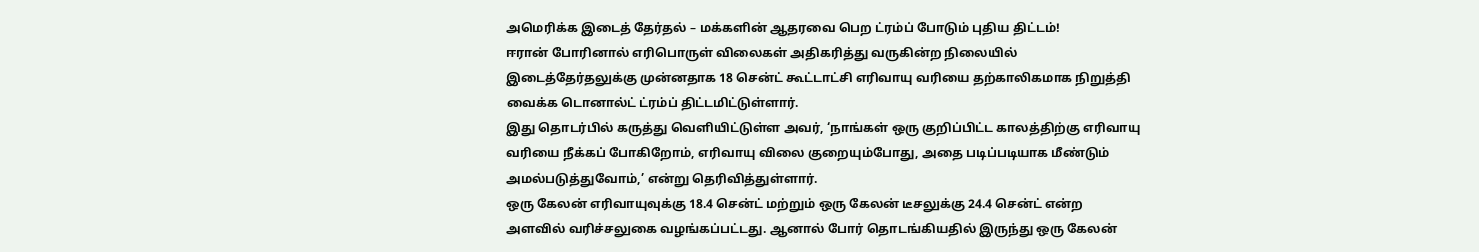அமெரிக்க இடைத் தேர்தல் – மக்களின் ஆதரவை பெற ட்ரம்ப் போடும் புதிய திட்டம்!
ஈரான் போரினால் எரிபொருள் விலைகள் அதிகரித்து வருகின்ற நிலையில் இடைத்தேர்தலுக்கு முன்னதாக 18 சென்ட் கூட்டாட்சி எரிவாயு வரியை தற்காலிகமாக நிறுத்தி வைக்க டொனால்ட் ட்ரம்ப் திட்டமிட்டுள்ளார்.
இது தொடர்பில் கருத்து வெளியிட்டுள்ள அவர், ‘நாங்கள் ஒரு குறிப்பிட்ட காலத்திற்கு எரிவாயு வரியை நீக்கப் போகிறோம், எரிவாயு விலை குறையும்போது, அதை படிப்படியாக மீண்டும் அமல்படுத்துவோம்,’ என்று தெரிவித்துள்ளார்.
ஒரு கேலன் எரிவாயுவுக்கு 18.4 சென்ட் மற்றும் ஒரு கேலன் டீசலுக்கு 24.4 சென்ட் என்ற அளவில் வரிச்சலுகை வழங்கப்பட்டது. ஆனால் போர் தொடங்கியதில் இருந்து ஒரு கேலன்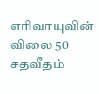எரிவாயுவின் விலை 50 சதவீதம்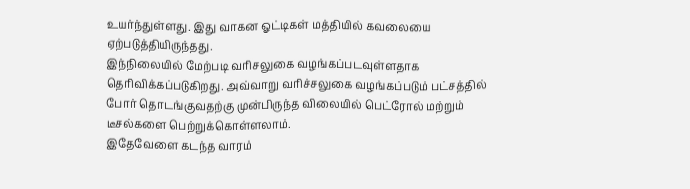உயர்ந்துள்ளது. இது வாகன ஓட்டிகள் மத்தியில் கவலையை ஏற்படுத்தியிருந்தது.
இந்நிலையில் மேற்படி வரிசலுகை வழங்கப்படவுள்ளதாக தெரிவிக்கப்படுகிறது. அவ்வாறு வரிச்சலுகை வழங்கப்படும் பட்சத்தில் போர் தொடங்குவதற்கு முன்பிருந்த விலையில் பெட்ரோல் மற்றும் டீசல்களை பெற்றுக்கொள்ளலாம்.
இதேவேளை கடந்த வாரம்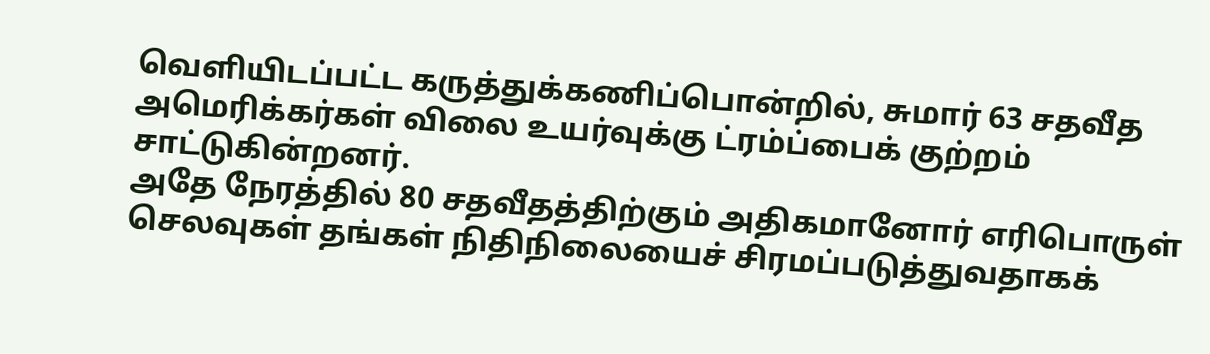வெளியிடப்பட்ட கருத்துக்கணிப்பொன்றில், சுமார் 63 சதவீத அமெரிக்கர்கள் விலை உயர்வுக்கு ட்ரம்ப்பைக் குற்றம் சாட்டுகின்றனர்.
அதே நேரத்தில் 80 சதவீதத்திற்கும் அதிகமானோர் எரிபொருள் செலவுகள் தங்கள் நிதிநிலையைச் சிரமப்படுத்துவதாகக்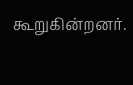கூறுகின்றனர்.